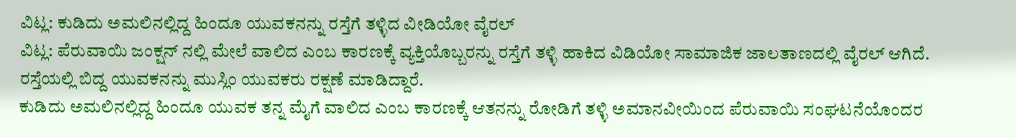ವಿಟ್ಲ: ಕುಡಿದು ಅಮಲಿನಲ್ಲಿದ್ದ ಹಿಂದೂ ಯುವಕನನ್ನು ರಸ್ತೆಗೆ ತಳ್ಳಿದ ವೀಡಿಯೋ ವೈರಲ್
ವಿಟ್ಲ: ಪೆರುವಾಯಿ ಜಂಕ್ಷನ್ ನಲ್ಲಿ ಮೇಲೆ ವಾಲಿದ ಎಂಬ ಕಾರಣಕ್ಕೆ ವ್ಯಕ್ತಿಯೊಬ್ಬರನ್ನು ರಸ್ತೆಗೆ ತಳ್ಳಿ ಹಾಕಿದ ವಿಡಿಯೋ ಸಾಮಾಜಿಕ ಜಾಲತಾಣದಲ್ಲಿ ವೈರಲ್ ಆಗಿದೆ. ರಸ್ತೆಯಲ್ಲಿ ಬಿದ್ದ ಯುವಕನನ್ನು ಮುಸ್ಲಿಂ ಯುವಕರು ರಕ್ಷಣೆ ಮಾಡಿದ್ದಾರೆ.
ಕುಡಿದು ಅಮಲಿನಲ್ಲಿದ್ದ ಹಿಂದೂ ಯುವಕ ತನ್ನ ಮೈಗೆ ವಾಲಿದ ಎಂಬ ಕಾರಣಕ್ಕೆ ಆತನನ್ನು ರೋಡಿಗೆ ತಳ್ಳಿ ಅಮಾನವೀಯಿಂದ ಪೆರುವಾಯಿ ಸಂಘಟನೆಯೊಂದರ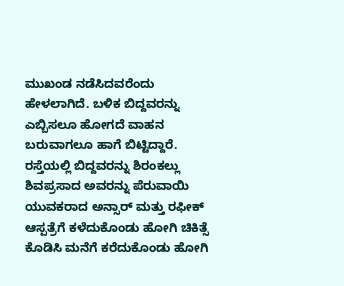ಮುಖಂಡ ನಡೆಸಿದವರೆಂದು ಹೇಳಲಾಗಿದೆ. ಬಳಿಕ ಬಿದ್ದವರನ್ನು ಎಬ್ಬಿಸಲೂ ಹೋಗದೆ ವಾಹನ ಬರುವಾಗಲೂ ಹಾಗೆ ಬಿಟ್ಟಿದ್ದಾರೆ.
ರಸ್ತೆಯಲ್ಲಿ ಬಿದ್ದವರನ್ನು ಶಿರಂಕಲ್ಲು ಶಿವಪ್ರಸಾದ ಅವರನ್ನು ಪೆರುವಾಯಿ ಯುವಕರಾದ ಅನ್ಸಾರ್ ಮತ್ತು ರಫೀಕ್ ಆಸ್ಪತ್ರೆಗೆ ಕಳೆದುಕೊಂಡು ಹೋಗಿ ಚಿಕಿತ್ಸೆ ಕೊಡಿಸಿ ಮನೆಗೆ ಕರೆದುಕೊಂಡು ಹೋಗಿ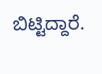ಬಿಟ್ಟಿದ್ದಾರೆ.